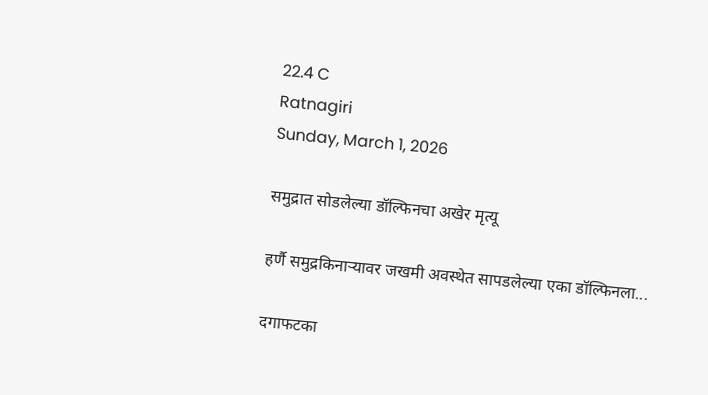22.4 C
Ratnagiri
Sunday, March 1, 2026

समुद्रात सोडलेल्या डॉल्फिनचा अखेर मृत्यू

हर्णै समुद्रकिनाऱ्यावर जखमी अवस्थेत सापडलेल्या एका डॉल्फिनला...

दगाफटका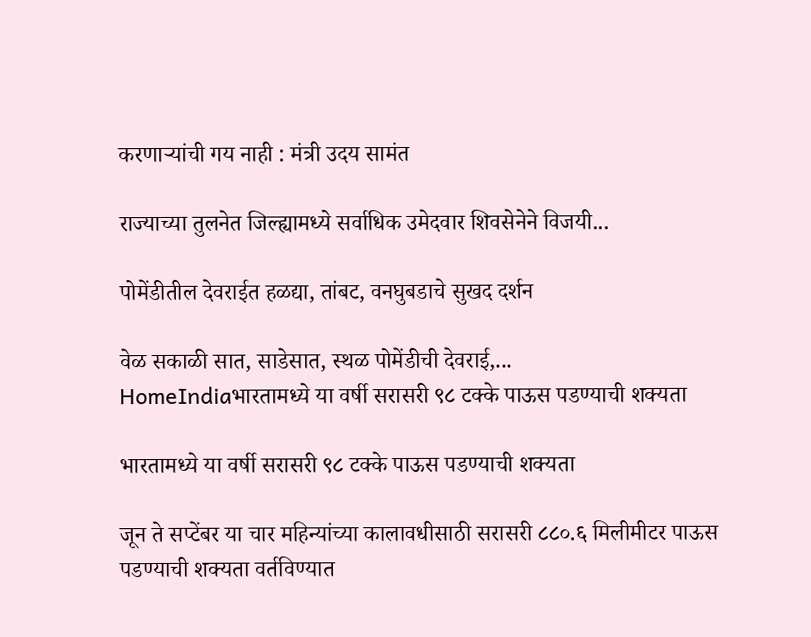करणाऱ्यांची गय नाही : मंत्री उदय सामंत

राज्याच्या तुलनेत जिल्ह्यामध्ये सर्वाधिक उमेदवार शिवसेनेने विजयी...

पोमेंडीतील देवराईत हळद्या, तांबट, वनघुबडाचे सुखद दर्शन

वेळ सकाळी सात, साडेसात, स्थळ पोमेंडीची देवराई,...
HomeIndiaभारतामध्ये या वर्षी सरासरी ९८ टक्के पाऊस पडण्याची शक्यता

भारतामध्ये या वर्षी सरासरी ९८ टक्के पाऊस पडण्याची शक्यता

जून ते सप्टेंबर या चार महिन्यांच्या कालावधीसाठी सरासरी ८८०.६ मिलीमीटर पाऊस पडण्याची शक्यता वर्तविण्यात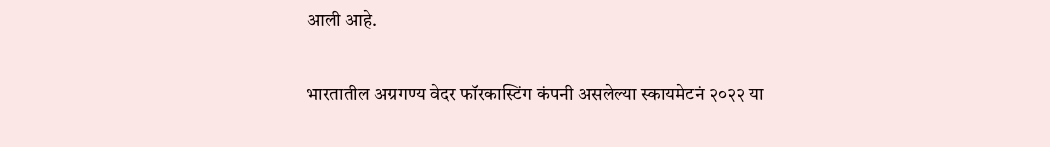आली आहे.

भारतातील अग्रगण्य वेदर फॉरकास्टिंग कंपनी असलेल्या स्कायमेटनं २०२२ या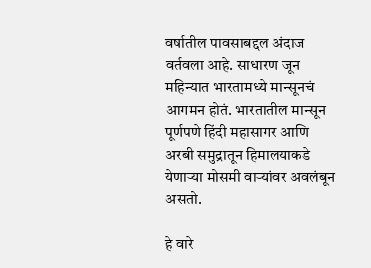वर्षातील पावसाबद्दल अंदाज वर्तवला आहे. साधारण जून महिन्यात भारतामध्ये मान्सूनचं आगमन होतं. भारतातील मान्सून पूर्णपणे हिंदी महासागर आणि अरबी समुद्रातून हिमालयाकडे येणाऱ्या मोसमी वाऱ्यांवर अवलंबून असतो.

हे वारे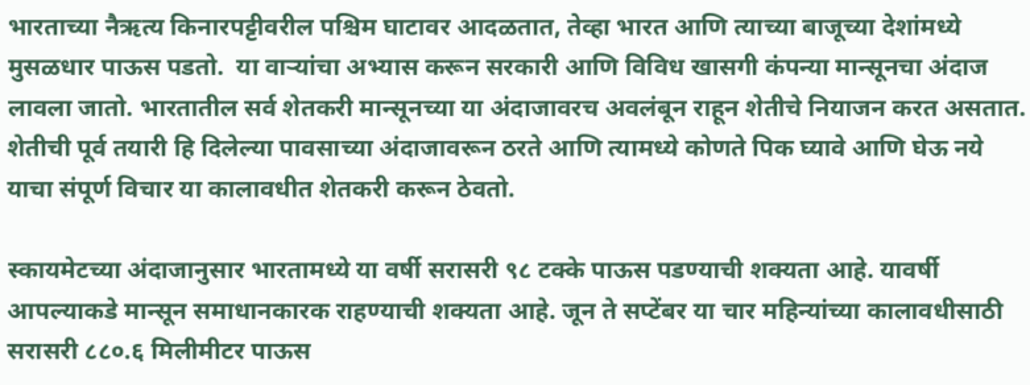भारताच्या नैऋत्य किनारपट्टीवरील पश्चिम घाटावर आदळतात, तेव्हा भारत आणि त्याच्या बाजूच्या देशांमध्ये मुसळधार पाऊस पडतो.  या वाऱ्यांचा अभ्यास करून सरकारी आणि विविध खासगी कंपन्या मान्सूनचा अंदाज लावला जातो. भारतातील सर्व शेतकरी मान्सूनच्या या अंदाजावरच अवलंबून राहून शेतीचे नियाजन करत असतात. शेतीची पूर्व तयारी हि दिलेल्या पावसाच्या अंदाजावरून ठरते आणि त्यामध्ये कोणते पिक घ्यावे आणि घेऊ नये याचा संपूर्ण विचार या कालावधीत शेतकरी करून ठेवतो.

स्कायमेटच्या अंदाजानुसार भारतामध्ये या वर्षी सरासरी ९८ टक्के पाऊस पडण्याची शक्यता आहे. यावर्षी आपल्याकडे मान्सून समाधानकारक राहण्याची शक्यता आहे. जून ते सप्टेंबर या चार महिन्यांच्या कालावधीसाठी सरासरी ८८०.६ मिलीमीटर पाऊस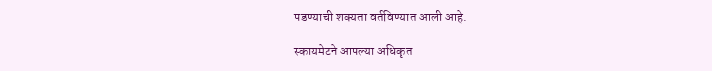पडण्याची शक्यता वर्तविण्यात आली आहे.

स्कायमेटने आपल्या अधिकृत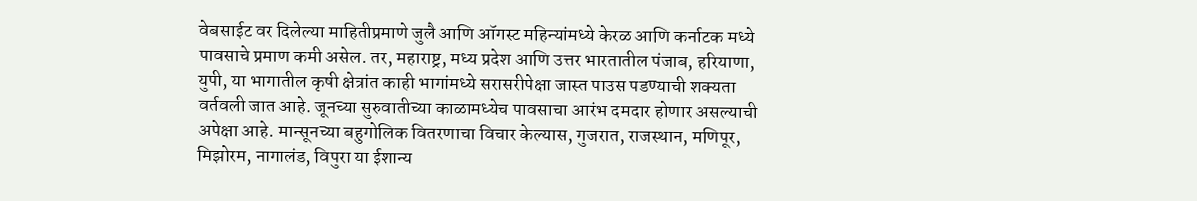वेबसाईट वर दिलेल्या माहितीप्रमाणे जुलै आणि ऑगस्ट महिन्यांमध्ये केरळ आणि कर्नाटक मध्ये पावसाचे प्रमाण कमी असेल. तर, महाराष्ट्र, मध्य प्रदेश आणि उत्तर भारतातील पंजाब, हरियाणा, युपी, या भागातील कृषी क्षेत्रांत काही भागांमध्ये सरासरीपेक्षा जास्त पाउस पडण्याची शक्यता वर्तवली जात आहे. जूनच्या सुरुवातीच्या काळामध्येच पावसाचा आरंभ दमदार होणार असल्याची अपेक्षा आहे. मान्सूनच्या बहुगोलिक वितरणाचा विचार केल्यास, गुजरात, राजस्थान, मणिपूर, मिझोरम, नागालंड, विपुरा या ईशान्य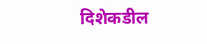दिशेकडील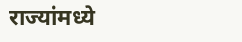राज्यांमध्ये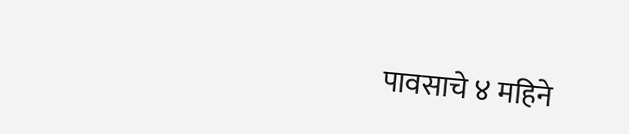पावसाचे ४ महिने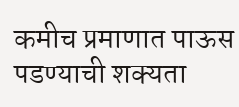कमीच प्रमाणात पाऊस पडण्याची शक्यता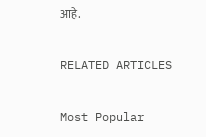आहे.

RELATED ARTICLES

Most Popular